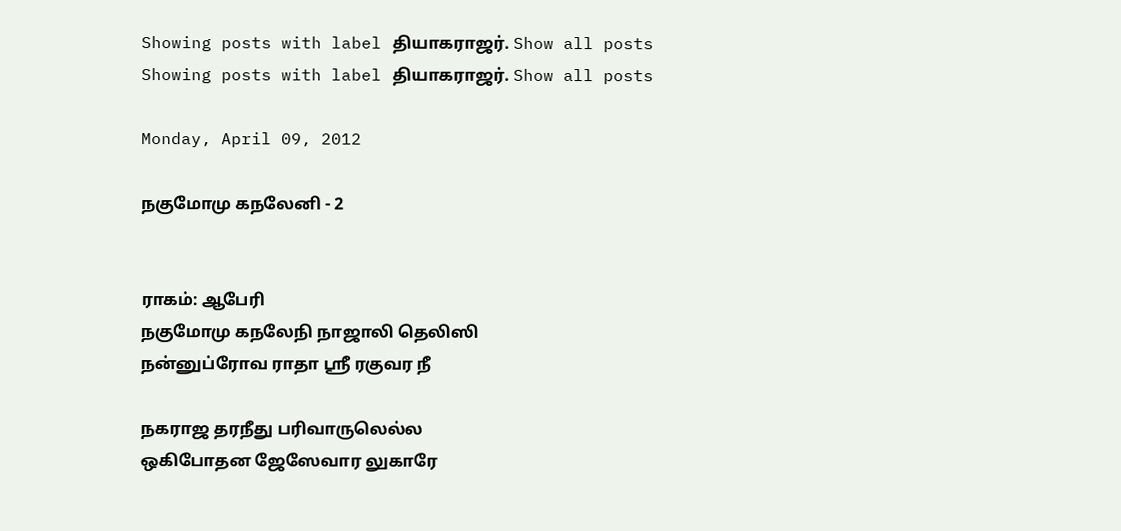Showing posts with label தியாகராஜர். Show all posts
Showing posts with label தியாகராஜர். Show all posts

Monday, April 09, 2012

நகுமோமு கநலேனி - 2


ராகம்: ஆபேரி
நகுமோமு கநலேநி நாஜாலி தெலிஸி
நன்னுப்ரோவ ராதா ஸ்ரீ ரகுவர நீ

நகராஜ தரநீது பரிவாருலெல்ல
ஒகிபோதன ஜேஸேவார லுகாரே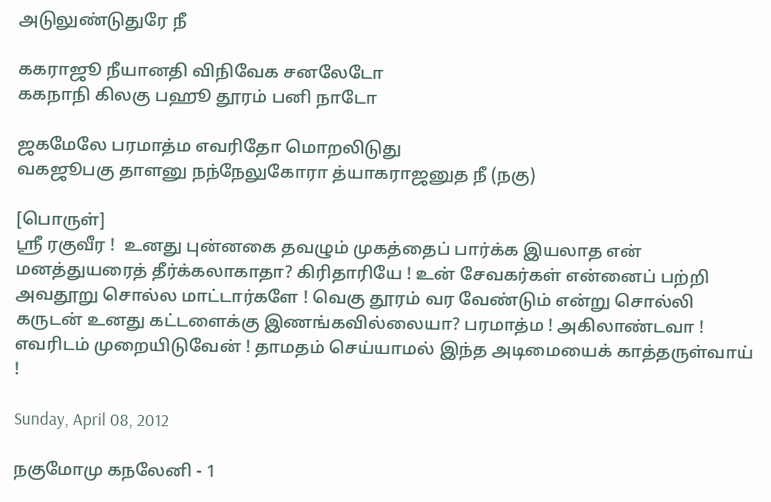அடுலுண்டுதுரே நீ

ககராஜூ நீயானதி விநிவேக சனலேடோ
ககநாநி கிலகு பஹூ தூரம் பனி நாடோ

ஜகமேலே பரமாத்ம எவரிதோ மொறலிடுது
வகஜூபகு தாளனு நந்நேலுகோரா த்யாகராஜனுத நீ (நகு)

[பொருள்]
ஸ்ரீ ரகுவீர !  உனது புன்னகை தவழும் முகத்தைப் பார்க்க இயலாத என் மனத்துயரைத் தீர்க்கலாகாதா? கிரிதாரியே ! உன் சேவகர்கள் என்னைப் பற்றி அவதூறு சொல்ல மாட்டார்களே ! வெகு தூரம் வர வேண்டும் என்று சொல்லி கருடன் உனது கட்டளைக்கு இணங்கவில்லையா? பரமாத்ம ! அகிலாண்டவா ! எவரிடம் முறையிடுவேன் ! தாமதம் செய்யாமல் இந்த அடிமையைக் காத்தருள்வாய் !

Sunday, April 08, 2012

நகுமோமு கநலேனி - 1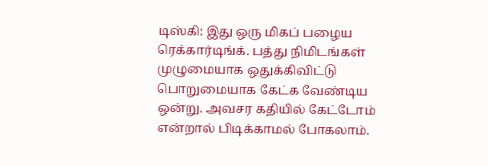டிஸ்கி: இது ஒரு மிகப் பழைய ரெக்கார்டிங்க். பத்து நிமிடங்கள் முழுமையாக ஒதுக்கிவிட்டு பொறுமையாக கேட்க வேண்டிய ஒன்று. அவசர கதியில் கேட்டோம் என்றால் பிடிக்காமல் போகலாம்.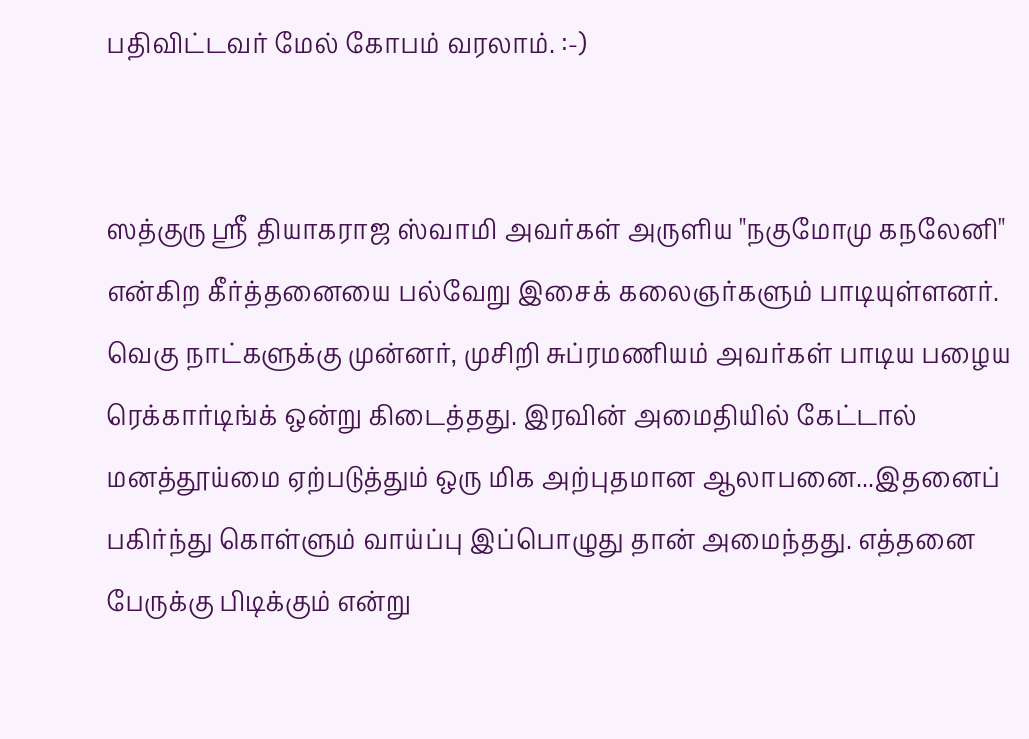பதிவிட்டவர் மேல் கோபம் வரலாம். :-)


ஸத்குரு ஸ்ரீ தியாகராஜ ஸ்வாமி அவர்கள் அருளிய "நகுமோமு கநலேனி" என்கிற கீர்த்தனையை பல்வேறு இசைக் கலைஞர்களும் பாடியுள்ளனர். வெகு நாட்களுக்கு முன்னர், முசிறி சுப்ரமணியம் அவர்கள் பாடிய பழைய ரெக்கார்டிங்க் ஒன்று கிடைத்தது. இரவின் அமைதியில் கேட்டால் மனத்தூய்மை ஏற்படுத்தும் ஒரு மிக அற்புதமான ஆலாபனை...இதனைப் பகிர்ந்து கொள்ளும் வாய்ப்பு இப்பொழுது தான் அமைந்தது. எத்தனை பேருக்கு பிடிக்கும் என்று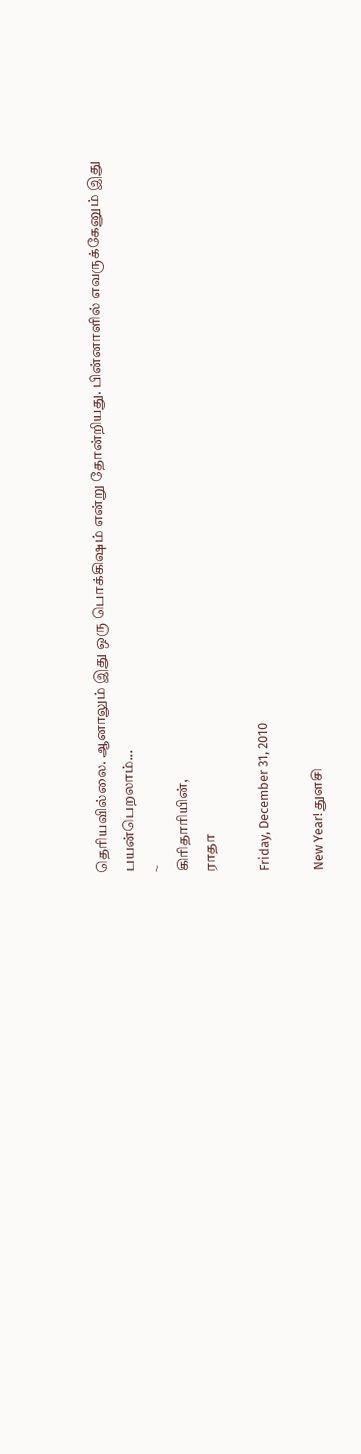தெரியவில்லை. ஆனாலும் இது ஒரு பொக்கிஷம் என்று தோன்றியது. பின்னாளில் எவருக்கேனும் இது பயன்பெறலாம்...
~
கிரிதாரியின்,
ராதா

Friday, December 31, 2010

New Year! துளசி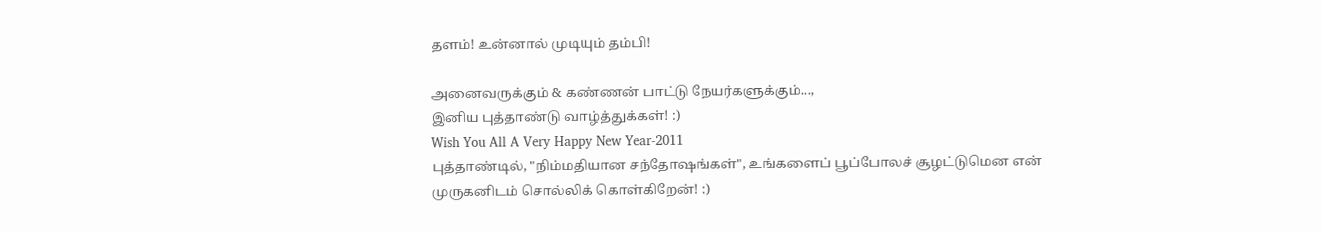தளம்! உன்னால் முடியும் தம்பி!

அனைவருக்கும் & கண்ணன் பாட்டு நேயர்களுக்கும்...,
இனிய புத்தாண்டு வாழ்த்துக்கள்! :)
Wish You All A Very Happy New Year-2011
புத்தாண்டில், "நிம்மதியான சந்தோஷங்கள்", உங்களைப் பூப்போலச் சூழட்டுமென என் முருகனிடம் சொல்லிக் கொள்கிறேன்! :)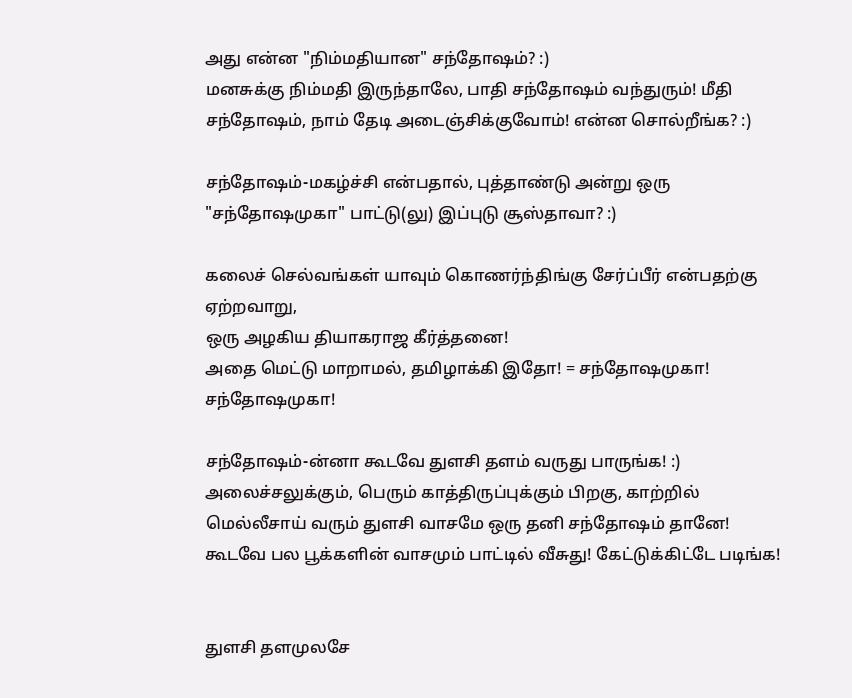அது என்ன "நிம்மதியான" சந்தோஷம்? :)
மனசுக்கு நிம்மதி இருந்தாலே, பாதி சந்தோஷம் வந்துரும்! மீதி சந்தோஷம், நாம் தேடி அடைஞ்சிக்குவோம்! என்ன சொல்றீங்க? :)

சந்தோஷம்-மகழ்ச்சி என்பதால், புத்தாண்டு அன்று ஒரு "சந்தோஷமுகா" பாட்டு(லு) இப்புடு சூஸ்தாவா? :)

கலைச் செல்வங்கள் யாவும் கொணர்ந்திங்கு சேர்ப்பீர் என்பதற்கு ஏற்றவாறு,
ஒரு அழகிய தியாகராஜ கீர்த்தனை!
அதை மெட்டு மாறாமல், தமிழாக்கி இதோ! = சந்தோஷமுகா! சந்தோஷமுகா!

சந்தோஷம்-ன்னா கூடவே துளசி தளம் வருது பாருங்க! :)
அலைச்சலுக்கும், பெரும் காத்திருப்புக்கும் பிறகு, காற்றில் மெல்லீசாய் வரும் துளசி வாசமே ஒரு தனி சந்தோஷம் தானே!
கூடவே பல பூக்களின் வாசமும் பாட்டில் வீசுது! கேட்டுக்கிட்டே படிங்க!


துளசி தளமுலசே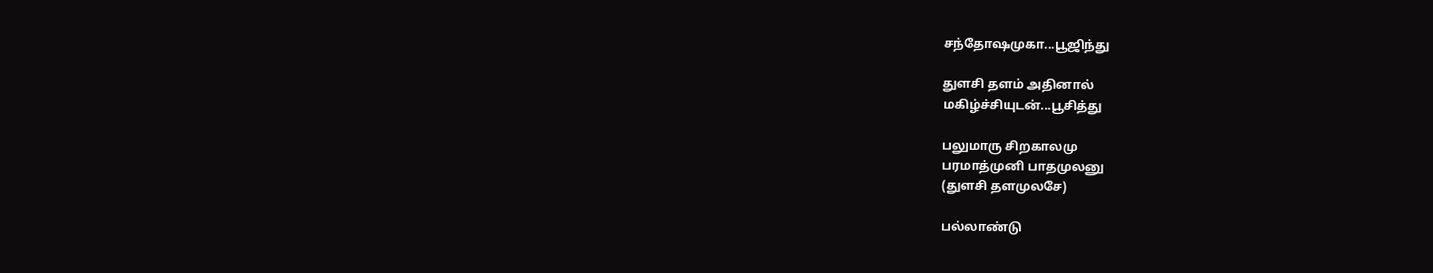சந்தோஷமுகா...பூஜிந்து

துளசி தளம் அதினால்
மகிழ்ச்சியுடன்...பூசித்து

பலுமாரு சிறகாலமு
பரமாத்முனி பாதமுலனு
(துளசி தளமுலசே)

பல்லாண்டு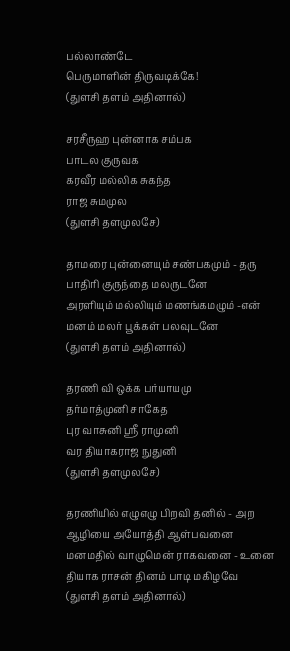பல்லாண்டே
பெருமாளின் திருவடிக்கே!
(துளசி தளம் அதினால்)

சரசீருஹ புன்னாக சம்பக
பாடல குருவக
கரவீர மல்லிக சுகந்த
ராஜ சுமமுல
(துளசி தளமுலசே)

தாமரை புன்னையும் சண்பகமும் - தரு
பாதிரி குருந்தை மலருடனே
அரளியும் மல்லியும் மணங்கமழும் -என்
மனம் மலர் பூக்கள் பலவுடனே
(துளசி தளம் அதினால்)

தரணி வி ஒக்க பர்யாயமு
தர்மாத்முனி சாகேத
புர வாசுனி ஸ்ரீ ராமுனி
வர தியாகராஜ நுதுனி
(துளசி தளமுலசே)

தரணியில் எழுஎழு பிறவி தனில் - அற
ஆழியை அயோத்தி ஆள்பவனை
மனமதில் வாழுமென் ராகவனை - உனை
தியாக ராசன் தினம் பாடி மகிழவே
(துளசி தளம் அதினால்)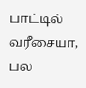பாட்டில் வரீசையா, பல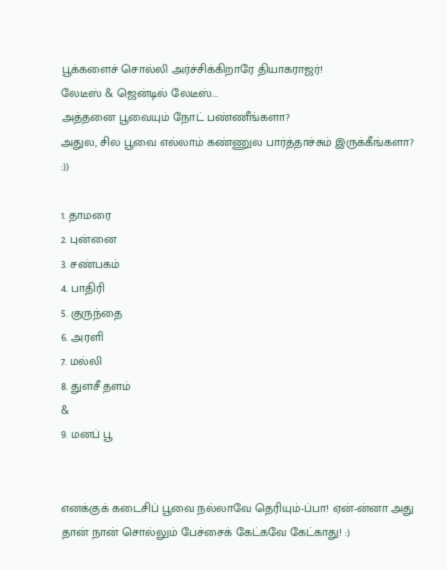பூக்களைச் சொல்லி அர்ச்சிக்கிறாரே தியாகராஜர்!
லேடீஸ் & ஜென்டில் லேடீஸ்...
அத்தனை பூவையும் நோட் பண்ணீங்களா?
அதுல, சில பூவை எல்லாம் கண்ணுல பார்த்தாச்சும் இருக்கீங்களா? :))

1. தாமரை
2. புன்னை
3. சண்பகம்
4. பாதிரி
5. குருந்தை
6. அரளி
7. மல்லி
8. துளசீ தளம்
&
9. மனப் பூ


எனக்குக் கடைசிப் பூவை நல்லாவே தெரியும்-ப்பா! ஏன்-ன்னா அது தான் நான் சொல்லும் பேச்சைக் கேட்கவே கேட்காது! :)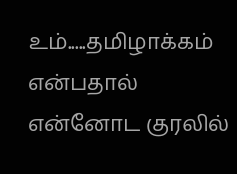உம்.....தமிழாக்கம் என்பதால் என்னோட குரலில்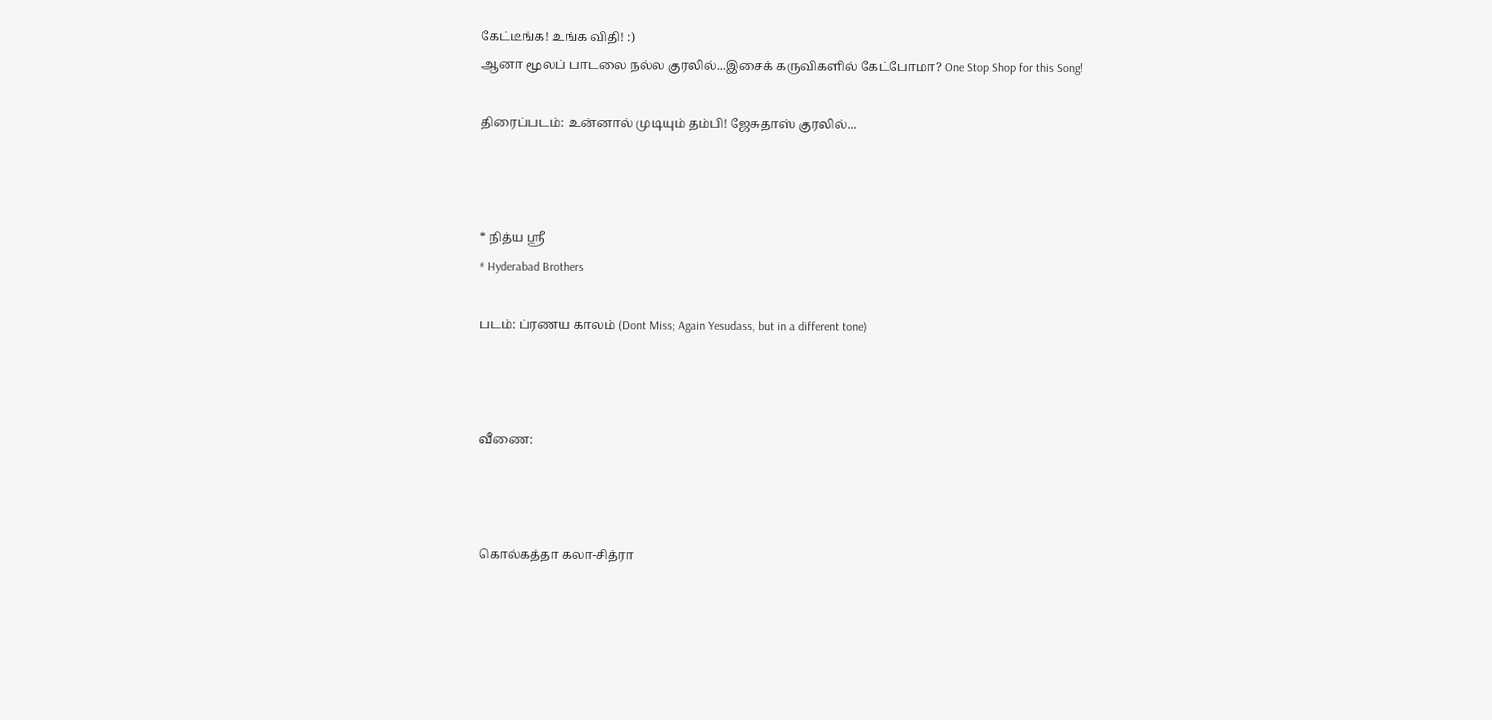கேட்டீங்க! உங்க விதி! :)
ஆனா மூலப் பாடலை நல்ல குரலில்...இசைக் கருவிகளில் கேட்போமா? One Stop Shop for this Song!

திரைப்படம்: உன்னால் முடியும் தம்பி! ஜேசுதாஸ் குரலில்...



* நித்ய ஸ்ரீ
* Hyderabad Brothers

படம்: ப்ரணய காலம் (Dont Miss; Again Yesudass, but in a different tone)



வீணை:



கொல்கத்தா கலா-சித்ரா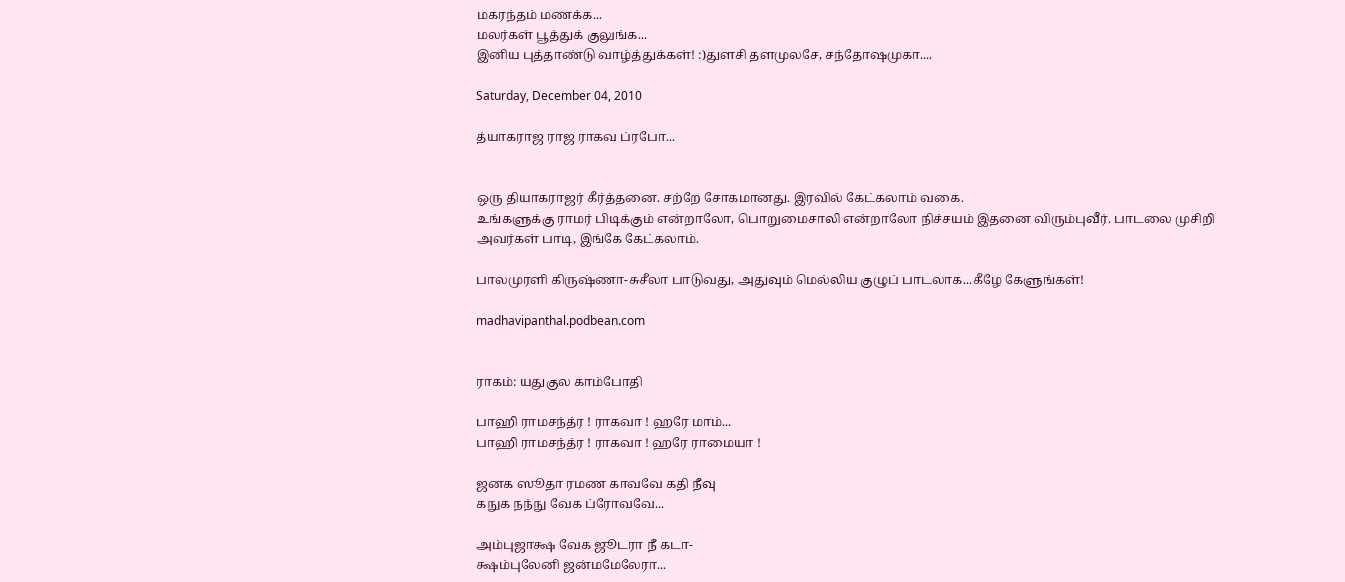மகரந்தம் மணக்க...
மலர்கள் பூத்துக் குலுங்க...
இனிய புத்தாண்டு வாழ்த்துக்கள்! :)துளசி தளமுலசே, சந்தோஷமுகா....

Saturday, December 04, 2010

த்யாகராஜ ராஜ ராகவ ப்ரபோ...


ஒரு தியாகராஜர் கீர்த்தனை. சற்றே சோகமானது. இரவில் கேட்கலாம் வகை.
உங்களுக்கு ராமர் பிடிக்கும் என்றாலோ, பொறுமைசாலி என்றாலோ நிச்சயம் இதனை விரும்புவீர். பாடலை முசிறி அவர்கள் பாடி, இங்கே கேட்கலாம்.

பாலமுரளி கிருஷ்ணா-சுசீலா பாடுவது, அதுவும் மெல்லிய குழுப் பாடலாக...கீழே கேளுங்கள்!

madhavipanthal.podbean.com


ராகம்: யதுகுல காம்போதி

பாஹி ராமசந்த்ர ! ராகவா ! ஹரே மாம்...
பாஹி ராமசந்த்ர ! ராகவா ! ஹரே ராமையா !

ஜனக ஸூதா ரமண காவவே கதி நீவு
கநுக நந்நு வேக ப்ரோவவே...

அம்புஜாக்ஷ வேக ஜூடரா நீ கடா-
க்ஷம்புலேனி ஜன்மமேலேரா...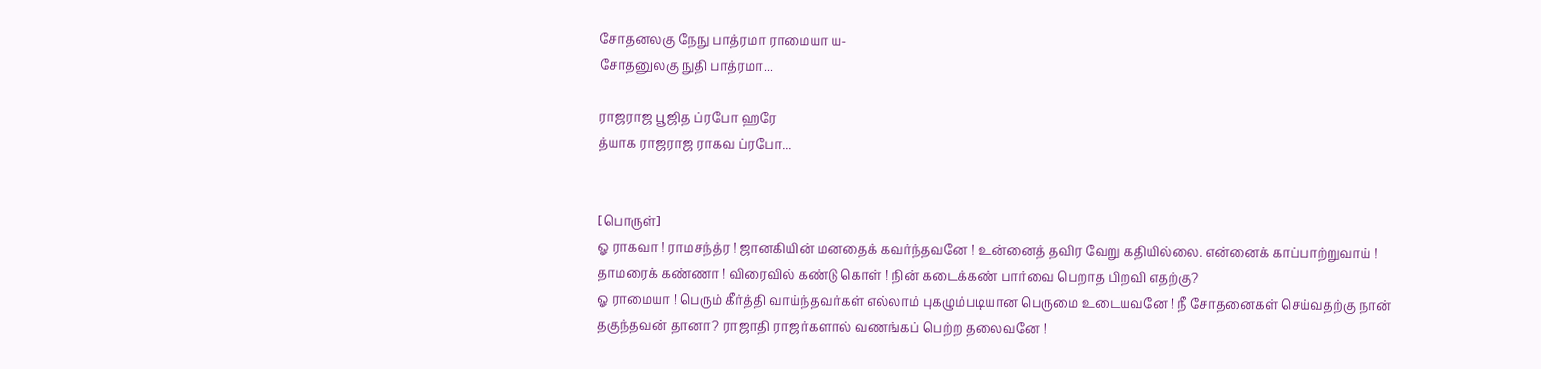சோதனலகு நேநு பாத்ரமா ராமையா ய-
சோதனுலகு நுதி பாத்ரமா...

ராஜராஜ பூஜித ப்ரபோ ஹரே
த்யாக ராஜராஜ ராகவ ப்ரபோ...


[பொருள்]
ஓ ராகவா ! ராமசந்த்ர ! ஜானகியின் மனதைக் கவர்ந்தவனே ! உன்னைத் தவிர வேறு கதியில்லை. என்னைக் காப்பாற்றுவாய் ! தாமரைக் கண்ணா ! விரைவில் கண்டு கொள் ! நின் கடைக்கண் பார்வை பெறாத பிறவி எதற்கு?
ஓ ராமையா ! பெரும் கீர்த்தி வாய்ந்தவர்கள் எல்லாம் புகழும்படியான பெருமை உடையவனே ! நீ சோதனைகள் செய்வதற்கு நான் தகுந்தவன் தானா? ராஜாதி ராஜர்களால் வணங்கப் பெற்ற தலைவனே !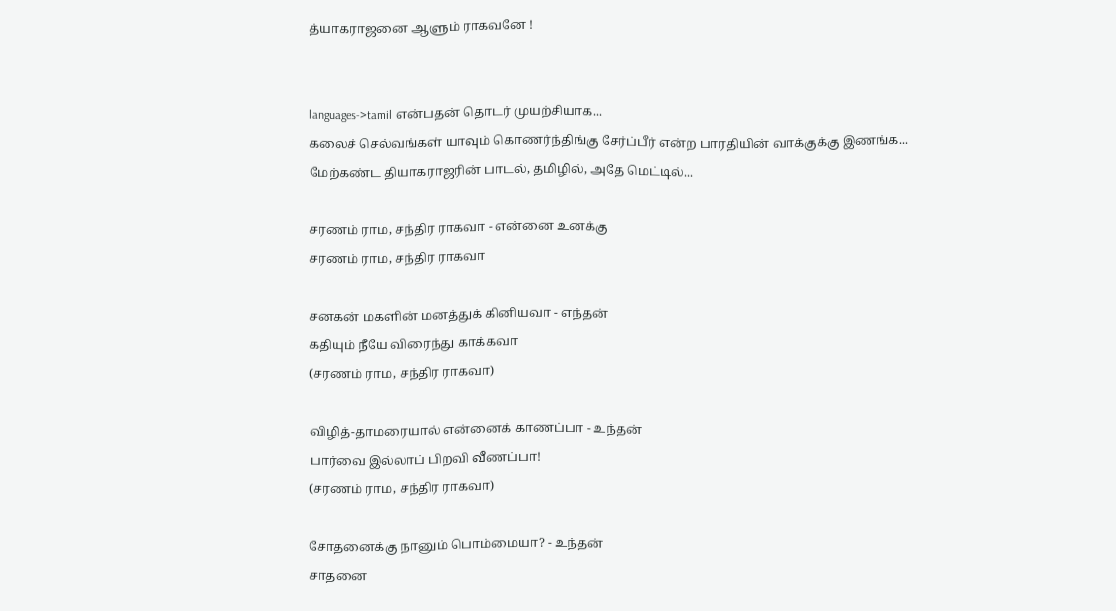த்யாகராஜனை ஆளும் ராகவனே !


languages->tamil என்பதன் தொடர் முயற்சியாக...
கலைச் செல்வங்கள் யாவும் கொணர்ந்திங்கு சேர்ப்பீர் என்ற பாரதியின் வாக்குக்கு இணங்க...
மேற்கண்ட தியாகராஜரின் பாடல், தமிழில், அதே மெட்டில்...

சரணம் ராம, சந்திர ராகவா - என்னை உனக்கு
சரணம் ராம, சந்திர ராகவா

சனகன் மகளின் மனத்துக் கினியவா - எந்தன்
கதியும் நீயே விரைந்து காக்கவா
(சரணம் ராம, சந்திர ராகவா)

விழித்-தாமரையால் என்னைக் காணப்பா - உந்தன்
பார்வை இல்லாப் பிறவி வீணப்பா!
(சரணம் ராம, சந்திர ராகவா)

சோதனைக்கு நானும் பொம்மையா? - உந்தன்
சாதனை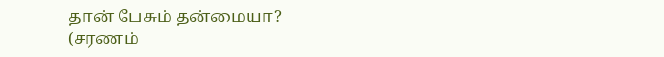தான் பேசும் தன்மையா?
(சரணம்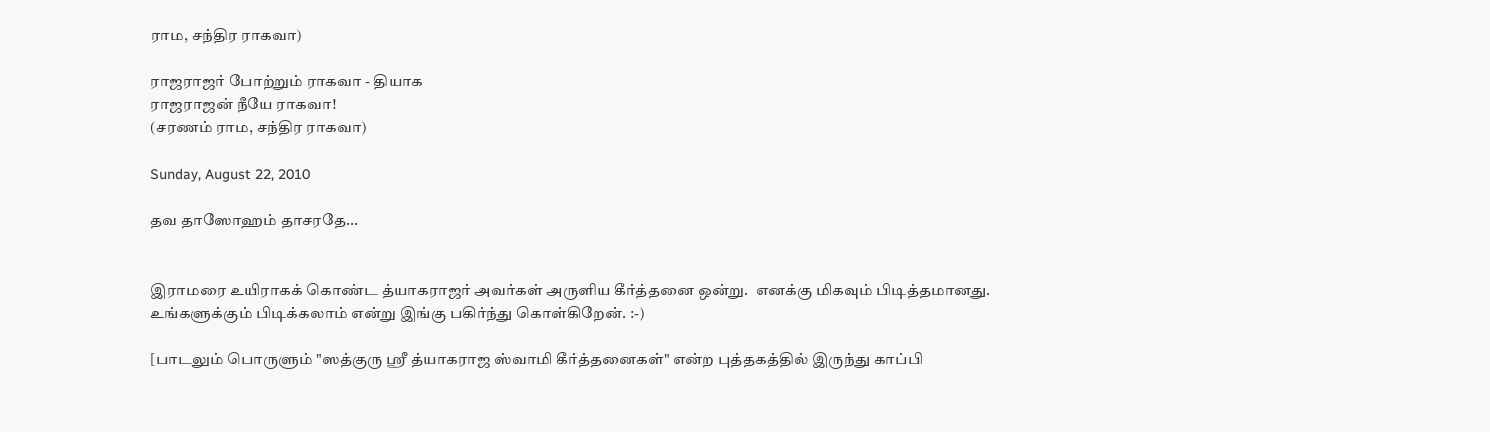ராம, சந்திர ராகவா)

ராஜராஜர் போற்றும் ராகவா - தியாக
ராஜராஜன் நீயே ராகவா!
(சரணம் ராம, சந்திர ராகவா)

Sunday, August 22, 2010

தவ தாஸோஹம் தாசரதே...


இராமரை உயிராகக் கொண்ட த்யாகராஜர் அவர்கள் அருளிய கீர்த்தனை ஒன்று.  எனக்கு மிகவும் பிடித்தமானது. உங்களுக்கும் பிடிக்கலாம் என்று இங்கு பகிர்ந்து கொள்கிறேன். :-)

[பாடலும் பொருளும் "ஸத்குரு ஸ்ரீ த்யாகராஜ ஸ்வாமி கீர்த்தனைகள்" என்ற புத்தகத்தில் இருந்து காப்பி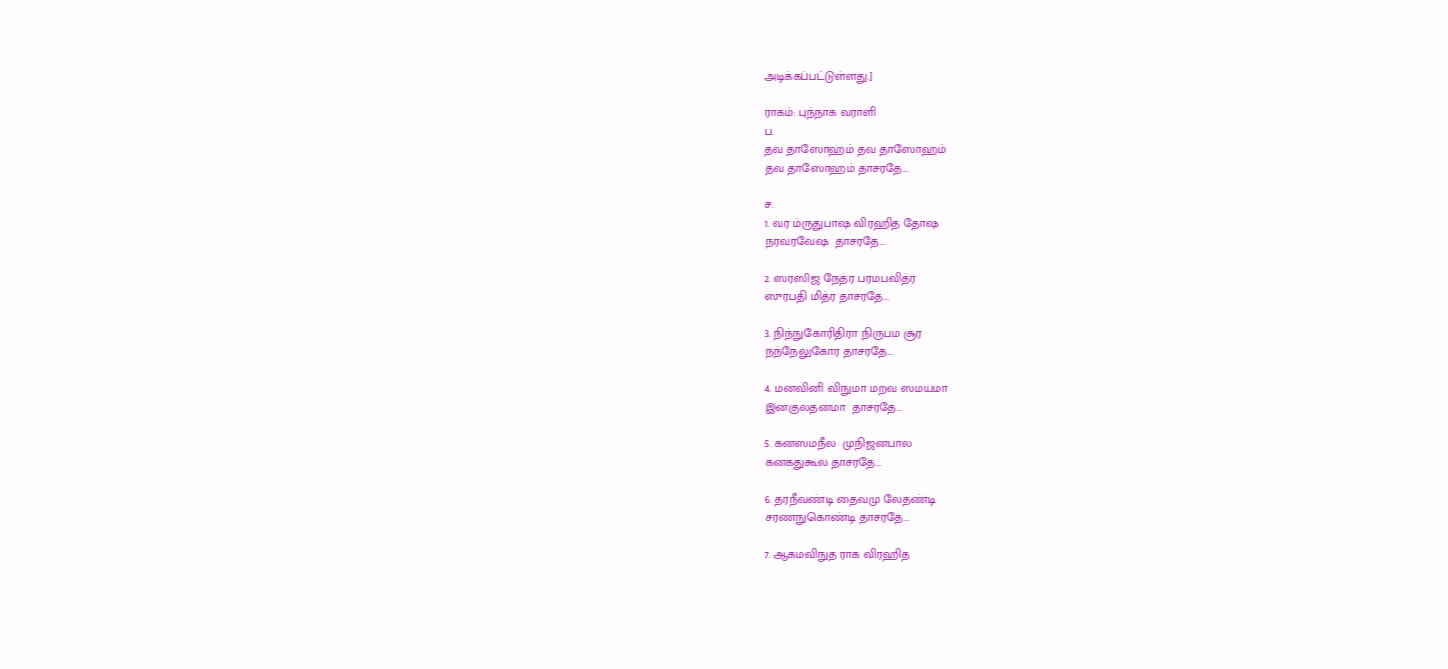அடிக்கப்பட்டுள்ளது.]

ராகம்: புந்நாக வராளி
ப.
தவ தாஸோஹம் தவ தாஸோஹம்
தவ தாஸோஹம் தாசரதே...

ச.
1. வர ம்ருதுபாஷ விரஹித தோஷ
நரவரவேஷ  தாசரதே...

2. ஸரஸிஜ நேத்ர பரமபவித்ர
ஸுரபதி மித்ர தாசரதே...

3. நிந்நுகோரிதிரா நிருபம சூர
நந்நேலுகோர தாசரதே...

4. மனவினி விநுமா மறவ ஸமயமா
இனகுலதனமா  தாசரதே...

5. கனஸமநீல  முநிஜனபால
கனகதுகூல தாசரதே...

6. தரநீவண்டி தைவமு லேதண்டி
சரணநுகொண்டி தாசரதே...

7. ஆகமவிநுத ராக விரஹித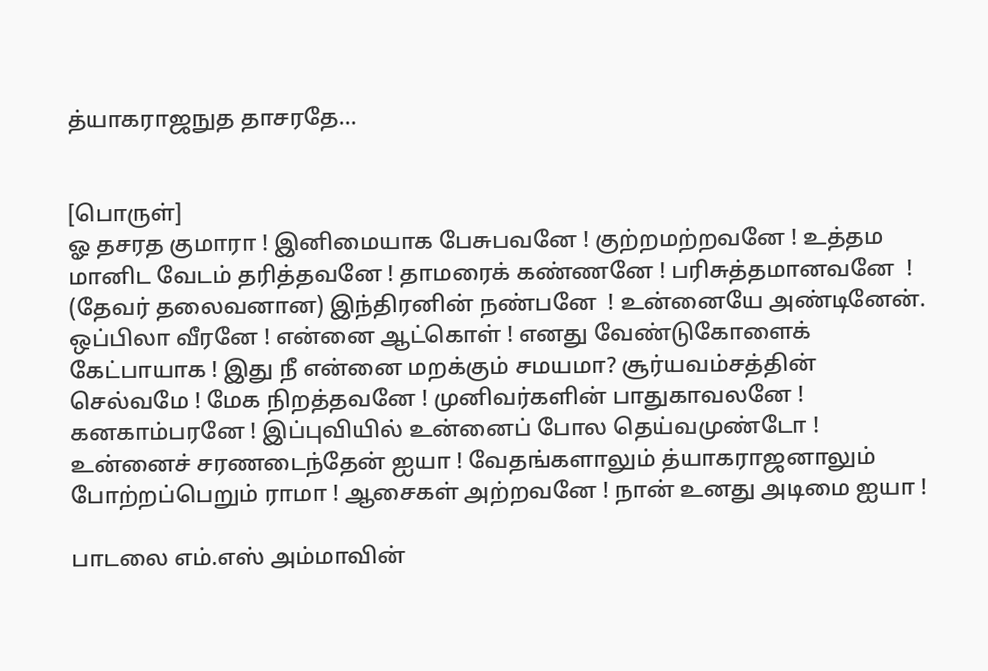த்யாகராஜநுத தாசரதே...


[பொருள்]
ஓ தசரத குமாரா ! இனிமையாக பேசுபவனே ! குற்றமற்றவனே ! உத்தம மானிட வேடம் தரித்தவனே ! தாமரைக் கண்ணனே ! பரிசுத்தமானவனே  ! (தேவர் தலைவனான) இந்திரனின் நண்பனே  ! உன்னையே அண்டினேன். ஒப்பிலா வீரனே ! என்னை ஆட்கொள் ! எனது வேண்டுகோளைக் கேட்பாயாக ! இது நீ என்னை மறக்கும் சமயமா? சூர்யவம்சத்தின் செல்வமே ! மேக நிறத்தவனே ! முனிவர்களின் பாதுகாவலனே ! கனகாம்பரனே ! இப்புவியில் உன்னைப் போல தெய்வமுண்டோ ! உன்னைச் சரணடைந்தேன் ஐயா ! வேதங்களாலும் த்யாகராஜனாலும் போற்றப்பெறும் ராமா ! ஆசைகள் அற்றவனே ! நான் உனது அடிமை ஐயா !

பாடலை எம்.எஸ் அம்மாவின்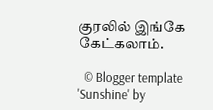குரலில் இங்கே கேட்கலாம்.

  © Blogger template 'Sunshine' by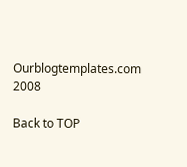Ourblogtemplates.com 2008

Back to TOP